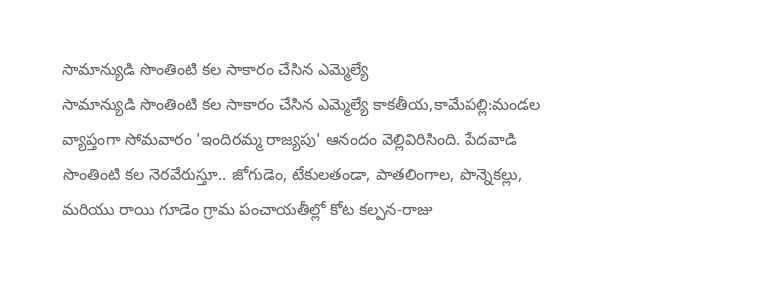సామాన్యుడి సొంతింటి కల సాకారం చేసిన ఎమ్మెల్యే
సామాన్యుడి సొంతింటి కల సాకారం చేసిన ఎమ్మెల్యే కాకతీయ,కామేపల్లి:మండల వ్యాప్తంగా సోమవారం 'ఇందిరమ్మ రాజ్యపు' ఆనందం వెల్లివిరిసింది. పేదవాడి సొంతింటి కల నెరవేరుస్తూ.. జోగుడెం, టేకులతండా, పాతలింగాల, పొన్నెకల్లు, మరియు రాయి గూడెం గ్రామ పంచాయతీల్లో కోట కల్పన-రాజు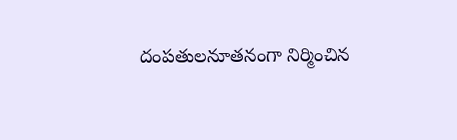దంపతులనూతనంగా నిర్మించిన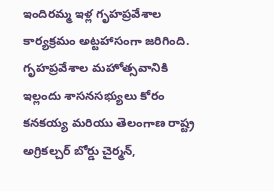ఇందిరమ్మ ఇళ్ల గృహప్రవేశాల కార్యక్రమం అట్టహాసంగా జరిగింది. గృహప్రవేశాల మహోత్సవానికి ఇల్లందు శాసనసభ్యులు కోరం కనకయ్య మరియు తెలంగాణ రాష్ట్ర అగ్రికల్చర్ బోర్డు చైర్మన్,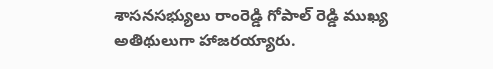శాసనసభ్యులు రాంరెడ్డి గోపాల్ రెడ్డి ముఖ్య అతిథులుగా హాజరయ్యారు.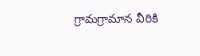గ్రామగ్రామాన వీరికి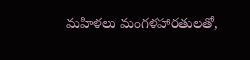మహిళలు మంగళహారతులతో,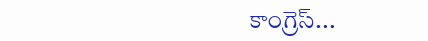కాంగ్రెస్...